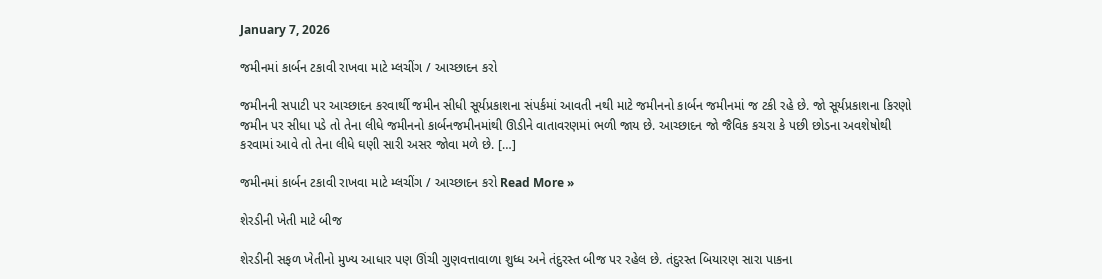January 7, 2026

જમીનમાં કાર્બન ટકાવી રાખવા માટે મ્લચીંગ / આચ્છાદન કરો

જમીનની સપાટી પર આચ્છાદન કરવાર્થી જમીન સીધી સૂર્યપ્રકાશના સંપર્કમાં આવતી નથી માટે જમીનનો કાર્બન જમીનમાં જ ટકી રહે છે. જો સૂર્યપ્રકાશના કિરણો જમીન પર સીધા પડે તો તેના લીધે જમીનનો કાર્બનજમીનમાંથી ઊડીને વાતાવરણમાં ભળી જાય છે. આચ્છાદન જો જૈવિક કચરા કે પછી છોડના અવશેષોથી કરવામાં આવે તો તેના લીધે ઘણી સારી અસર જોવા મળે છે. […]

જમીનમાં કાર્બન ટકાવી રાખવા માટે મ્લચીંગ / આચ્છાદન કરો Read More »

શેરડીની ખેતી માટે બીજ

શેરડીની સફળ ખેતીનો મુખ્ય આધાર પણ ઊંચી ગુણવત્તાવાળા શુધ્ધ અને તંદુરસ્ત બીજ પર રહેલ છે. તંદુરસ્ત બિયારણ સારા પાકના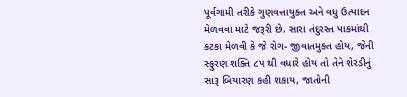પૂર્વગામી તરીકે ગુણવત્તાયુક્ત અને વધુ ઉત્પાદન મેળવવા માટે જરૂરી છે. સારા તંદુરસ્ત પાકમાંથી કટકા મેળવી કે જે રોગ- જીવાતમુક્ત હોય, જેની સ્ફુરણ શક્તિ ૮૫ થી વધારે હોય તો તેને શેરડીનું સારૂ બિયારણ કહી શકાય, જાતોની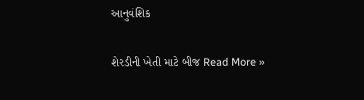આનુવંશિક

શેરડીની ખેતી માટે બીજ Read More »